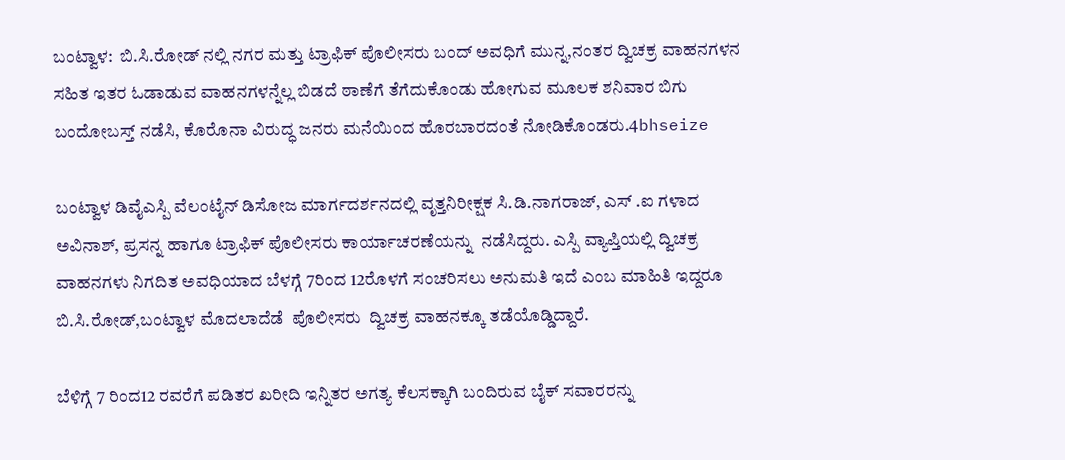ಬಂಟ್ವಾಳ:  ಬಿ.ಸಿ.ರೋಡ್ ನಲ್ಲಿ ನಗರ ಮತ್ತು ಟ್ರಾಫಿಕ್ ಪೊಲೀಸರು ಬಂದ್ ಅವಧಿಗೆ ಮುನ್ನ,ನಂತರ ದ್ವಿಚಕ್ರ ವಾಹನಗಳನ ಸಹಿತ ಇತರ ಓಡಾಡುವ ವಾಹನಗಳನ್ನೆಲ್ಲ ಬಿಡದೆ ಠಾಣೆಗೆ ತೆಗೆದುಕೊಂಡು ಹೋಗುವ ಮೂಲಕ ಶನಿವಾರ ಬಿಗು ಬಂದೋಬಸ್ತ್ ನಡೆಸಿ, ಕೊರೊನಾ ವಿರುದ್ಧ ಜನರು ಮನೆಯಿಂದ ಹೊರಬಾರದಂತೆ ನೋಡಿಕೊಂಡರು.4bhseize

ಬಂಟ್ವಾಳ ಡಿವೈಎಸ್ಪಿ ವೆಲಂಟೈನ್ ಡಿಸೋಜ ಮಾರ್ಗದರ್ಶನದಲ್ಲಿ ವೃತ್ತನಿರೀಕ್ಷಕ ಸಿ.ಡಿ.ನಾಗರಾಜ್, ಎಸ್ .ಐ ಗಳಾದ ಅವಿನಾಶ್, ಪ್ರಸನ್ನ ಹಾಗೂ ಟ್ರಾಫಿಕ್ ಪೊಲೀಸರು ಕಾರ್ಯಾಚರಣೆಯನ್ನು  ನಡೆಸಿದ್ದರು. ಎಸ್ಪಿ ವ್ಯಾಪ್ತಿಯಲ್ಲಿ ದ್ವಿಚಕ್ರ ವಾಹನಗಳು ನಿಗದಿತ ಅವಧಿಯಾದ ಬೆಳಗ್ಗೆ 7ರಿಂದ 12ರೊಳಗೆ ಸಂಚರಿಸಲು ಅನುಮತಿ ಇದೆ ಎಂಬ ಮಾಹಿತಿ ಇದ್ದರೂ ಬಿ.ಸಿ.ರೋಡ್,ಬಂಟ್ವಾಳ ಮೊದಲಾದೆಡೆ  ಪೊಲೀಸರು  ದ್ವಿಚಕ್ರ ವಾಹನಕ್ಕೂ ತಡೆಯೊಡ್ಡಿದ್ದಾರೆ.

ಬೆಳಿಗ್ಗೆ 7 ರಿಂದ12 ರವರೆಗೆ ಪಡಿತರ ಖರೀದಿ ಇನ್ನಿತರ ಅಗತ್ಯ ಕೆಲಸಕ್ಕಾಗಿ ಬಂದಿರುವ ಬೈಕ್ ಸವಾರರನ್ನು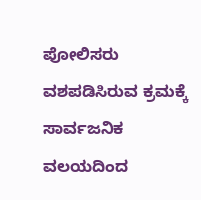ಪೋಲಿಸರು ವಶಪಡಿಸಿರುವ ಕ್ರಮಕ್ಕೆ ಸಾರ್ವಜನಿಕ ವಲಯದಿಂದ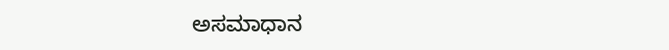ಅಸಮಾಧಾನ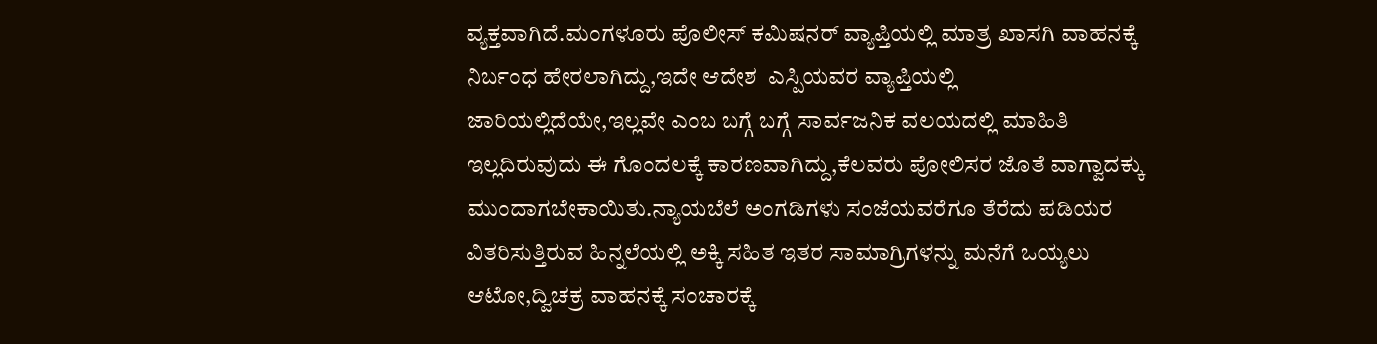ವ್ಯಕ್ತವಾಗಿದೆ.ಮಂಗಳೂರು ಪೊಲೀಸ್ ಕಮಿಷನರ್ ವ್ಯಾಪ್ತಿಯಲ್ಲಿ ಮಾತ್ರ ಖಾಸಗಿ ವಾಹನಕ್ಕೆ ನಿರ್ಬಂಧ ಹೇರಲಾಗಿದ್ದು,ಇದೇ ಆದೇಶ  ಎಸ್ಪಿಯವರ ವ್ಯಾಪ್ತಿಯಲ್ಲಿ   ಜಾರಿಯಲ್ಲಿದೆಯೇ,ಇಲ್ಲವೇ ಎಂಬ ಬಗ್ಗೆ ಬಗ್ಗೆ ಸಾರ್ವಜನಿಕ ವಲಯದಲ್ಲಿ ಮಾಹಿತಿ ಇಲ್ಲದಿರುವುದು ಈ ಗೊಂದಲಕ್ಕೆ ಕಾರಣವಾಗಿದ್ದು,ಕೆಲವರು ಪೋಲಿಸರ ಜೊತೆ ವಾಗ್ವಾದಕ್ಕು ಮುಂದಾಗಬೇಕಾಯಿತು.ನ್ಯಾಯಬೆಲೆ ಅಂಗಡಿಗಳು ಸಂಜೆಯವರೆಗೂ ತೆರೆದು ಪಡಿಯರ ವಿತರಿಸುತ್ತಿರುವ ಹಿನ್ನಲೆಯಲ್ಲಿ ಅಕ್ಕಿ ಸಹಿತ ಇತರ ಸಾಮಾಗ್ರಿಗಳನ್ನು ಮನೆಗೆ ಒಯ್ಯಲು ಆಟೋ,ದ್ವಿಚಕ್ರ ವಾಹನಕ್ಕೆ ಸಂಚಾರಕ್ಕೆ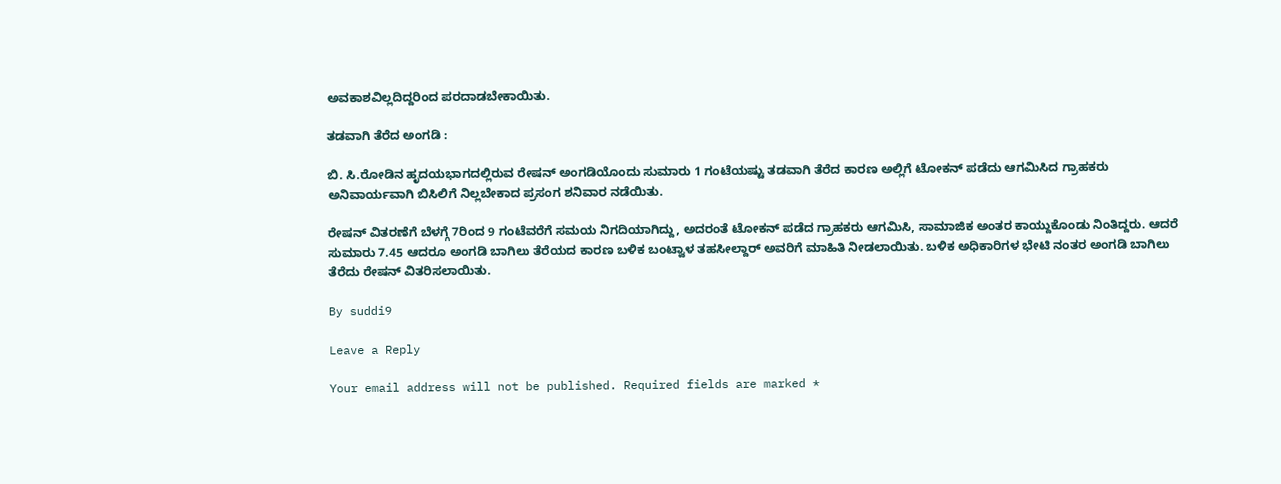ಅವಕಾಶವಿಲ್ಲದಿದ್ದರಿಂದ ಪರದಾಡಬೇಕಾಯಿತು.

ತಡವಾಗಿ ತೆರೆದ ಅಂಗಡಿ :

ಬಿ. ಸಿ.ರೋಡಿನ ಹೃದಯಭಾಗದಲ್ಲಿರುವ ರೇಷನ್ ಅಂಗಡಿಯೊಂದು ಸುಮಾರು 1 ಗಂಟೆಯಷ್ಟು ತಡವಾಗಿ ತೆರೆದ ಕಾರಣ ಅಲ್ಲಿಗೆ ಟೋಕನ್ ಪಡೆದು ಆಗಮಿಸಿದ ಗ್ರಾಹಕರು ಅನಿವಾರ್ಯವಾಗಿ ಬಿಸಿಲಿಗೆ ನಿಲ್ಲಬೇಕಾದ ಪ್ರಸಂಗ ಶನಿವಾರ ನಡೆಯಿತು.

ರೇಷನ್ ವಿತರಣೆಗೆ ಬೆಳಗ್ಗೆ 7ರಿಂದ 9 ಗಂಟೆವರೆಗೆ ಸಮಯ ನಿಗದಿಯಾಗಿದ್ದು, ಅದರಂತೆ ಟೋಕನ್ ಪಡೆದ ಗ್ರಾಹಕರು ಆಗಮಿಸಿ, ಸಾಮಾಜಿಕ ಅಂತರ ಕಾಯ್ದುಕೊಂಡು ನಿಂತಿದ್ದರು. ಆದರೆ ಸುಮಾರು 7.45 ಆದರೂ ಅಂಗಡಿ ಬಾಗಿಲು ತೆರೆಯದ ಕಾರಣ ಬಳಿಕ ಬಂಟ್ವಾಳ ತಹಸೀಲ್ದಾರ್ ಅವರಿಗೆ ಮಾಹಿತಿ ನೀಡಲಾಯಿತು. ಬಳಿಕ ಅಧಿಕಾರಿಗಳ ಭೇಟಿ ನಂತರ ಅಂಗಡಿ ಬಾಗಿಲು ತೆರೆದು ರೇಷನ್ ವಿತರಿಸಲಾಯಿತು.

By suddi9

Leave a Reply

Your email address will not be published. Required fields are marked *